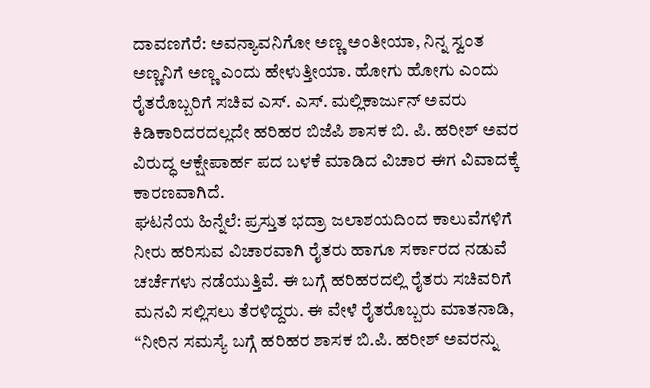ದಾವಣಗೆರೆ: ಅವನ್ಯಾವನಿಗೋ ಅಣ್ಣ ಅಂತೀಯಾ, ನಿನ್ನ ಸ್ವಂತ ಅಣ್ಣನಿಗೆ ಅಣ್ಣ ಎಂದು ಹೇಳುತ್ತೀಯಾ. ಹೋಗು ಹೋಗು ಎಂದು ರೈತರೊಬ್ಬರಿಗೆ ಸಚಿವ ಎಸ್. ಎಸ್. ಮಲ್ಲಿಕಾರ್ಜುನ್ ಅವರು ಕಿಡಿಕಾರಿದರದಲ್ಲದೇ ಹರಿಹರ ಬಿಜೆಪಿ ಶಾಸಕ ಬಿ. ಪಿ. ಹರೀಶ್ ಅವರ ವಿರುದ್ಧ ಆಕ್ಷೇಪಾರ್ಹ ಪದ ಬಳಕೆ ಮಾಡಿದ ವಿಚಾರ ಈಗ ವಿವಾದಕ್ಕೆ ಕಾರಣವಾಗಿದೆ.
ಘಟನೆಯ ಹಿನ್ನೆಲೆ: ಪ್ರಸ್ತುತ ಭದ್ರಾ ಜಲಾಶಯದಿಂದ ಕಾಲುವೆಗಳಿಗೆ ನೀರು ಹರಿಸುವ ವಿಚಾರವಾಗಿ ರೈತರು ಹಾಗೂ ಸರ್ಕಾರದ ನಡುವೆ ಚರ್ಚೆಗಳು ನಡೆಯುತ್ತಿವೆ. ಈ ಬಗ್ಗೆ ಹರಿಹರದಲ್ಲಿ ರೈತರು ಸಚಿವರಿಗೆ ಮನವಿ ಸಲ್ಲಿಸಲು ತೆರಳಿದ್ದರು. ಈ ವೇಳೆ ರೈತರೊಬ್ಬರು ಮಾತನಾಡಿ, “ನೀರಿನ ಸಮಸ್ಯೆ ಬಗ್ಗೆ ಹರಿಹರ ಶಾಸಕ ಬಿ.ಪಿ. ಹರೀಶ್ ಅವರನ್ನು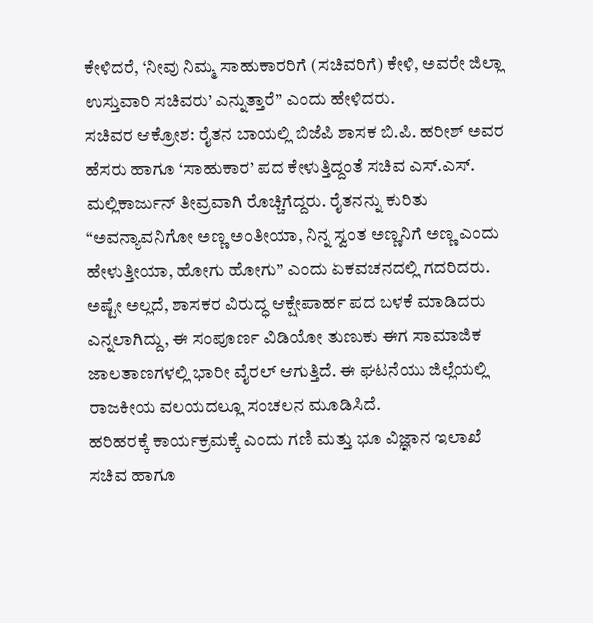ಕೇಳಿದರೆ, ‘ನೀವು ನಿಮ್ಮ ಸಾಹುಕಾರರಿಗೆ (ಸಚಿವರಿಗೆ) ಕೇಳಿ, ಅವರೇ ಜಿಲ್ಲಾ ಉಸ್ತುವಾರಿ ಸಚಿವರು’ ಎನ್ನುತ್ತಾರೆ” ಎಂದು ಹೇಳಿದರು.
ಸಚಿವರ ಆಕ್ರೋಶ: ರೈತನ ಬಾಯಲ್ಲಿ ಬಿಜೆಪಿ ಶಾಸಕ ಬಿ.ಪಿ. ಹರೀಶ್ ಅವರ ಹೆಸರು ಹಾಗೂ ‘ಸಾಹುಕಾರ’ ಪದ ಕೇಳುತ್ತಿದ್ದಂತೆ ಸಚಿವ ಎಸ್.ಎಸ್. ಮಲ್ಲಿಕಾರ್ಜುನ್ ತೀವ್ರವಾಗಿ ರೊಚ್ಚಿಗೆದ್ದರು. ರೈತನನ್ನು ಕುರಿತು “ಅವನ್ಯಾವನಿಗೋ ಅಣ್ಣ ಅಂತೀಯಾ, ನಿನ್ನ ಸ್ವಂತ ಅಣ್ಣನಿಗೆ ಅಣ್ಣ ಎಂದು ಹೇಳುತ್ತೀಯಾ, ಹೋಗು ಹೋಗು” ಎಂದು ಏಕವಚನದಲ್ಲಿ ಗದರಿದರು. ಅಷ್ಟೇ ಅಲ್ಲದೆ, ಶಾಸಕರ ವಿರುದ್ಧ ಆಕ್ಷೇಪಾರ್ಹ ಪದ ಬಳಕೆ ಮಾಡಿದರು ಎನ್ನಲಾಗಿದ್ದು, ಈ ಸಂಪೂರ್ಣ ವಿಡಿಯೋ ತುಣುಕು ಈಗ ಸಾಮಾಜಿಕ ಜಾಲತಾಣಗಳಲ್ಲಿ ಭಾರೀ ವೈರಲ್ ಆಗುತ್ತಿದೆ. ಈ ಘಟನೆಯು ಜಿಲ್ಲೆಯಲ್ಲಿ ರಾಜಕೀಯ ವಲಯದಲ್ಲೂ ಸಂಚಲನ ಮೂಡಿಸಿದೆ.
ಹರಿಹರಕ್ಕೆ ಕಾರ್ಯಕ್ರಮಕ್ಕೆ ಎಂದು ಗಣಿ ಮತ್ತು ಭೂ ವಿಜ್ಞಾನ ಇಲಾಖೆ ಸಚಿವ ಹಾಗೂ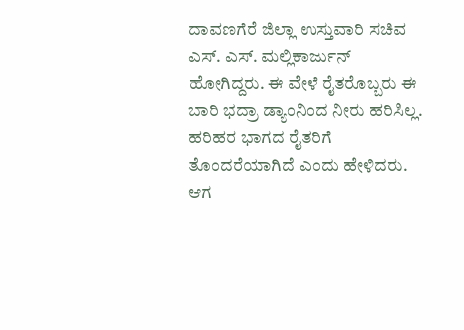ದಾವಣಗೆರೆ ಜಿಲ್ಲಾ ಉಸ್ತುವಾರಿ ಸಚಿವ ಎಸ್. ಎಸ್. ಮಲ್ಲಿಕಾರ್ಜುನ್ ಹೋಗಿದ್ದರು. ಈ ವೇಳೆ ರೈತರೊಬ್ಬರು ಈ ಬಾರಿ ಭದ್ರಾ ಡ್ಯಾಂನಿಂದ ನೀರು ಹರಿಸಿಲ್ಲ. ಹರಿಹರ ಭಾಗದ ರೈತರಿಗೆ ತೊಂದರೆಯಾಗಿದೆ ಎಂದು ಹೇಳಿದರು. ಆಗ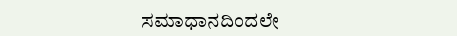ಸಮಾಧಾನದಿಂದಲೇ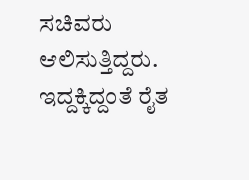ಸಚಿವರು ಆಲಿಸುತ್ತಿದ್ದರು. ಇದ್ದಕ್ಕಿದ್ದಂತೆ ರೈತ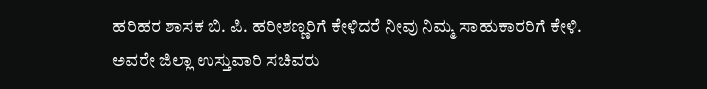ಹರಿಹರ ಶಾಸಕ ಬಿ. ಪಿ. ಹರೀಶಣ್ಣರಿಗೆ ಕೇಳಿದರೆ ನೀವು ನಿಮ್ಮ ಸಾಹುಕಾರರಿಗೆ ಕೇಳಿ. ಅವರೇ ಜಿಲ್ಲಾ ಉಸ್ತುವಾರಿ ಸಚಿವರು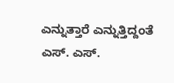ಎನ್ನುತ್ತಾರೆ ಎನ್ನುತ್ತಿದ್ದಂತೆ ಎಸ್. ಎಸ್.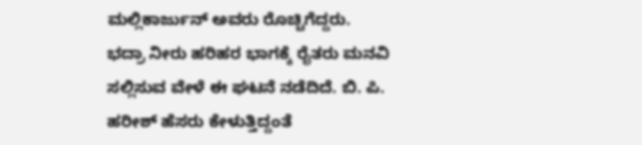ಮಲ್ಲಿಕಾರ್ಜುನ್ ಅವರು ರೊಚ್ಚಿಗೆದ್ದರು.
ಭದ್ರಾ ನೀರು ಹರಿಹರ ಭಾಗಕ್ಕೆ ರೈತರು ಮನವಿ ಸಲ್ಲಿಸುವ ವೇಳೆ ಈ ಘಟನೆ ನಡೆದಿದೆ. ಬಿ. ಪಿ. ಹರೀಶ್ ಹೆಸರು ಕೇಳುತ್ತಿದ್ದಂತೆ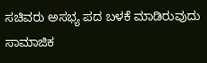ಸಚಿವರು ಅಸಭ್ಯ ಪದ ಬಳಕೆ ಮಾಡಿರುವುದು ಸಾಮಾಜಿಕ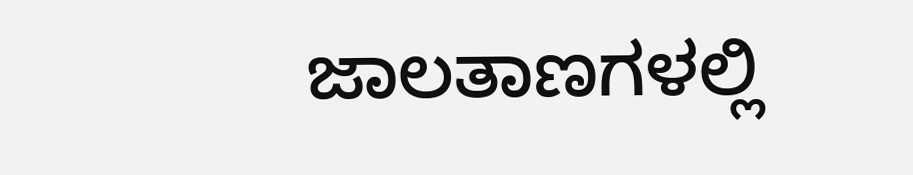ಜಾಲತಾಣಗಳಲ್ಲಿ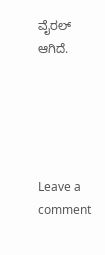ವೈರಲ್ ಆಗಿದೆ.





Leave a comment